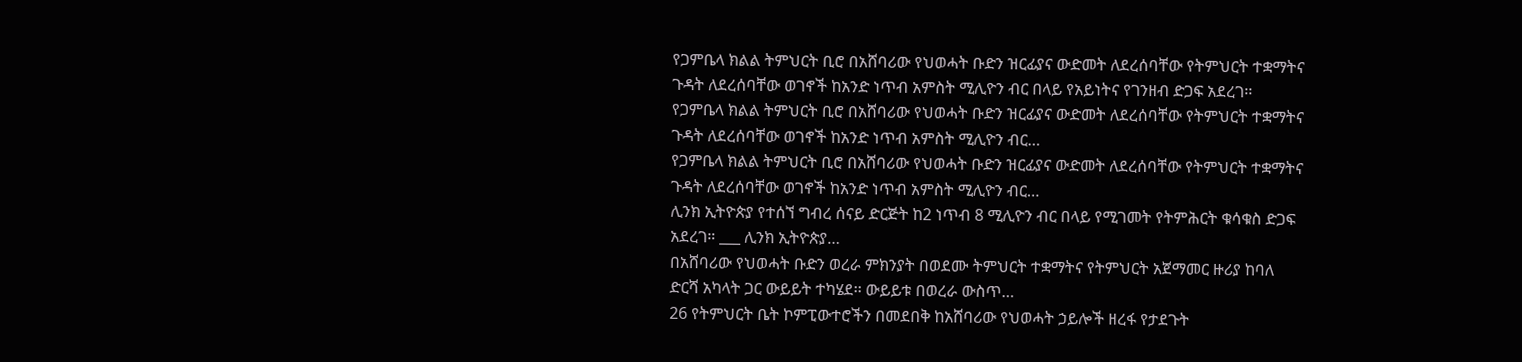የጋምቤላ ክልል ትምህርት ቢሮ በአሸባሪው የህወሓት ቡድን ዝርፊያና ውድመት ለደረሰባቸው የትምህርት ተቋማትና ጉዳት ለደረሰባቸው ወገኖች ከአንድ ነጥብ አምስት ሚሊዮን ብር በላይ የአይነትና የገንዘብ ድጋፍ አደረገ፡፡
የጋምቤላ ክልል ትምህርት ቢሮ በአሸባሪው የህወሓት ቡድን ዝርፊያና ውድመት ለደረሰባቸው የትምህርት ተቋማትና ጉዳት ለደረሰባቸው ወገኖች ከአንድ ነጥብ አምስት ሚሊዮን ብር…
የጋምቤላ ክልል ትምህርት ቢሮ በአሸባሪው የህወሓት ቡድን ዝርፊያና ውድመት ለደረሰባቸው የትምህርት ተቋማትና ጉዳት ለደረሰባቸው ወገኖች ከአንድ ነጥብ አምስት ሚሊዮን ብር…
ሊንክ ኢትዮጵያ የተሰኘ ግብረ ሰናይ ድርጅት ከ2 ነጥብ 8 ሚሊዮን ብር በላይ የሚገመት የትምሕርት ቁሳቁስ ድጋፍ አደረገ። ___ ሊንክ ኢትዮጵያ…
በአሸባሪው የህወሓት ቡድን ወረራ ምክንያት በወደሙ ትምህርት ተቋማትና የትምህርት አጀማመር ዙሪያ ከባለ ድርሻ አካላት ጋር ውይይት ተካሄደ፡፡ ውይይቱ በወረራ ውስጥ…
26 የትምህርት ቤት ኮምፒውተሮችን በመደበቅ ከአሸባሪው የህወሓት ኃይሎች ዘረፋ የታደጉት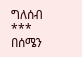ግለሰብ *** በሰሜን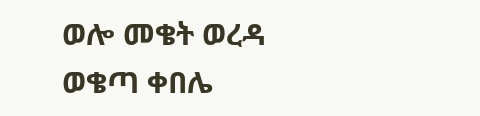ወሎ መቄት ወረዳ ወቄጣ ቀበሌ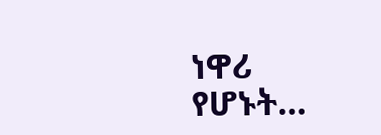ነዋሪ የሆኑት…